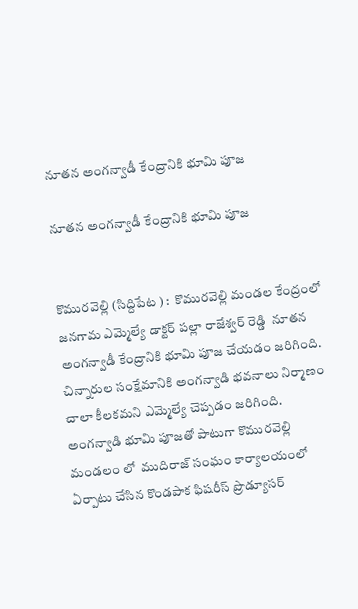నూతన అంగన్వాడీ కేంద్రానికి భూమి పూజ

నూతన అంగన్వాడీ కేంద్రానికి భూమి పూజ


కొమురవెల్లి (సిద్దిపేట ) :  కొమురవెల్లి మండల కేంద్రంలో జనగామ ఎమ్మెల్యే డాక్టర్ పల్లా రాజేశ్వర్ రెడ్డి  నూతన అంగన్వాడీ కేంద్రానికి భూమి పూజ చేయడం జరిగింది. చిన్నారుల సంక్షేమానికి అంగన్వాడి భవనాలు నిర్మాణం చాలా కీలకమని ఎమ్మెల్యే చెప్పడం జరిగింది. అంగన్వాడి భూమి పూజతో పాటుగా కొమురవెల్లి మండలం లో  ముదిరాజ్ సంఘం కార్యాలయంలో ఏర్పాటు చేసిన కొండపాక ఫిషరీస్ ప్రొడ్యూసర్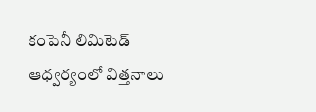కంపెనీ లిమిటెడ్ ఆధ్వర్యంలో విత్తనాలు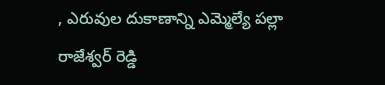, ఎరువుల దుకాణాన్ని ఎమ్మెల్యే పల్లా రాజేశ్వర్ రెడ్డి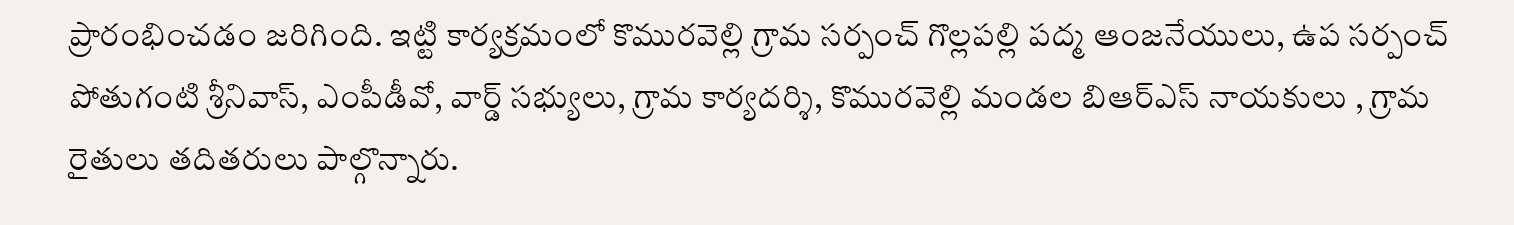ప్రారంభించడం జరిగింది. ఇట్టి కార్యక్రమంలో కొమురవెల్లి గ్రామ సర్పంచ్ గొల్లపల్లి పద్మ ఆంజనేయులు, ఉప సర్పంచ్ పోతుగంటి శ్రీనివాస్, ఎంపీడీవో, వార్డ్ సభ్యులు, గ్రామ కార్యదర్శి, కొమురవెల్లి మండల బిఆర్ఎస్ నాయకులు , గ్రామ రైతులు తదితరులు పాల్గొన్నారు.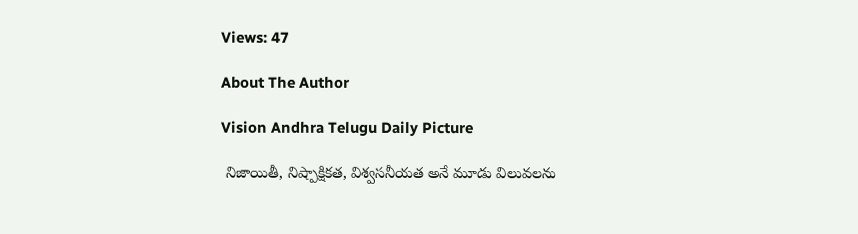Views: 47

About The Author

Vision Andhra Telugu Daily Picture

 నిజాయితీ, నిష్పాక్షికత, విశ్వసనీయత అనే మూడు విలువలను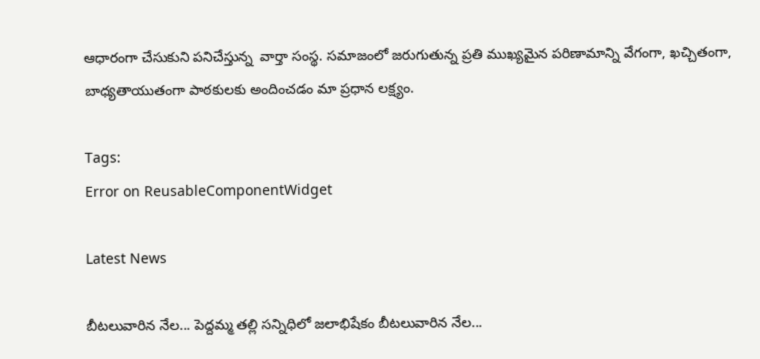ఆధారంగా చేసుకుని పనిచేస్తున్న  వార్తా సంస్థ. సమాజంలో జరుగుతున్న ప్రతి ముఖ్యమైన పరిణామాన్ని వేగంగా, ఖచ్చితంగా, బాధ్యతాయుతంగా పాఠకులకు అందించడం మా ప్రధాన లక్ష్యం.

Tags:
Error on ReusableComponentWidget

Latest News

బీటలువారిన నేల... పెద్దమ్మ తల్లి సన్నిధిలో జలాభిషేకం బీటలువారిన నేల...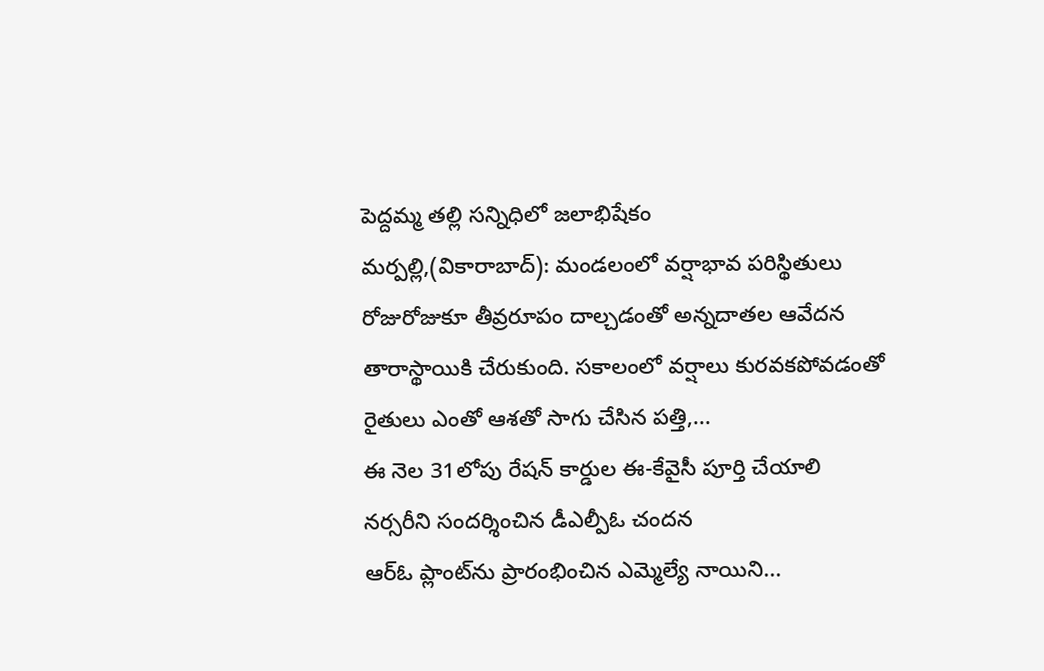పెద్దమ్మ తల్లి సన్నిధిలో జలాభిషేకం
మర్పల్లి,(వికారాబాద్): మండలంలో వర్షాభావ పరిస్థితులు రోజురోజుకూ తీవ్రరూపం దాల్చడంతో అన్నదాతల ఆవేదన తారాస్థాయికి చేరుకుంది. సకాలంలో వర్షాలు కురవకపోవడంతో రైతులు ఎంతో ఆశతో సాగు చేసిన పత్తి,...
ఈ నెల 31లోపు రేషన్ కార్డుల ఈ-కేవైసీ పూర్తి చేయాలి
నర్సరీని సందర్శించిన డీఎల్పీఓ చందన
ఆర్‌ఓ ప్లాంట్‌ను ప్రారంభించిన ఎమ్మెల్యే నాయిని...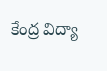కేంద్ర విద్యా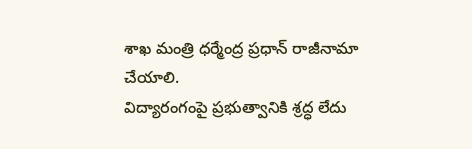శాఖ మంత్రి ధర్మేంద్ర ప్రధాన్ రాజీనామా చేయాలి.
విద్యారంగంపై ప్రభుత్వానికి శ్రద్ధ లేదు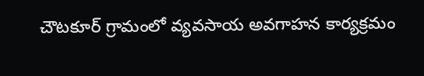చౌటకూర్ గ్రామంలో వ్యవసాయ అవగాహన కార్యక్రమం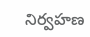నిర్వహణ